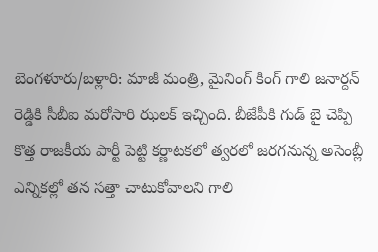బెంగళూరు/బళ్లారి: మాజీ మంత్రి, మైనింగ్ కింగ్ గాలి జనార్దన్ రెడ్డికి సీబీఐ మరోసారి ఝలక్ ఇచ్చింది. బీజేపీకి గుడ్ బై చెప్పి కొత్త రాజకీయ పార్టీ పెట్టి కర్ణాటకలో త్వరలో జరగనున్న అసెంబ్లీ ఎన్నికల్లో తన సత్తా చాటుకోవాలని గాలి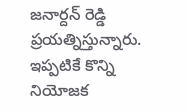జనార్దన్ రెడ్డి ప్రయత్నిస్తున్నారు. ఇప్పటికే కొన్ని నియోజక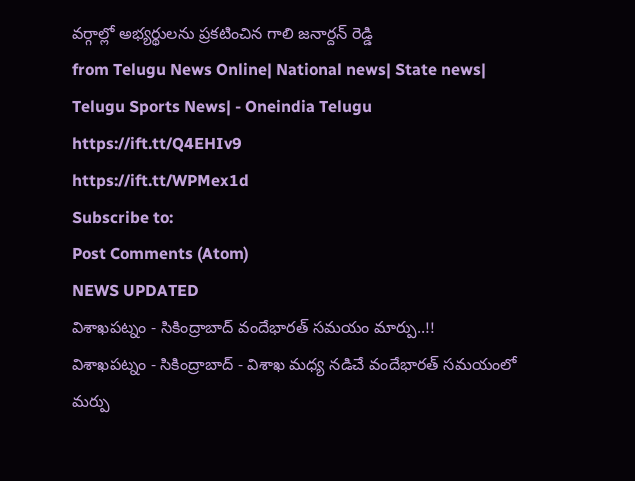వర్గాల్లో అభ్యర్థులను ప్రకటించిన గాలి జనార్దన్ రెడ్డి
from Telugu News Online| National news| State news| Telugu Sports News| - Oneindia Telugu https://ift.tt/Q4EHIv9
https://ift.tt/WPMex1d
Subscribe to:
Post Comments (Atom)
NEWS UPDATED
విశాఖపట్నం - సికింద్రాబాద్ వందేభారత్ సమయం మార్పు..!!
విశాఖపట్నం - సికింద్రాబాద్ - విశాఖ మధ్య నడిచే వందేభారత్ సమయంలో మర్పు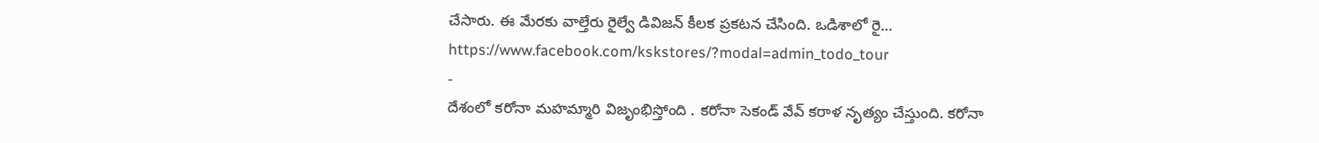చేసారు. ఈ మేరకు వాల్తేరు రైల్వే డివిజన్ కీలక ప్రకటన చేసింది. ఒడిశాలో రై...
https://www.facebook.com/kskstores/?modal=admin_todo_tour
-
దేశంలో కరోనా మహమ్మారి విజృంభిస్తోంది . కరోనా సెకండ్ వేవ్ కరాళ నృత్యం చేస్తుంది. కరోనా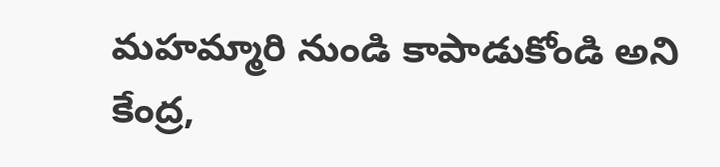మహమ్మారి నుండి కాపాడుకోండి అని కేంద్ర,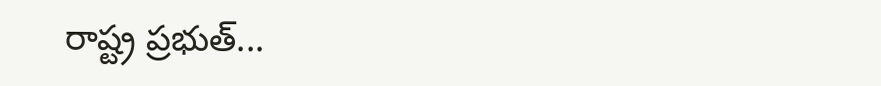రాష్ట్ర ప్రభుత్...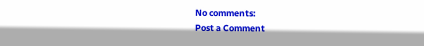No comments:
Post a Comment